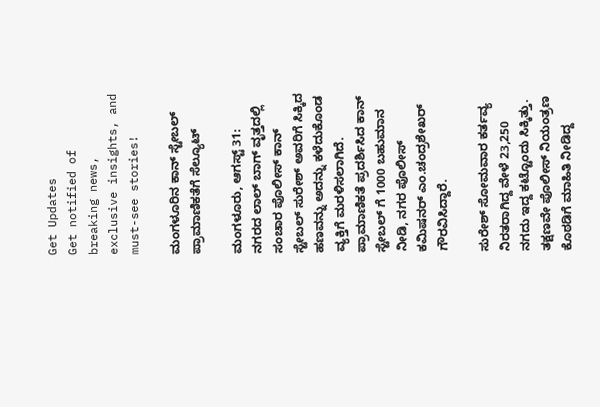Get Updates
Get notified of breaking news, exclusive insights, and must-see stories!

ಮಂಗಳೂರಿನ ಕಾನ್ ಸ್ಟೇಬಲ್ ಪ್ರಾಮಾಣಿಕತೆಗೆ ಸೆಲ್ಯೂಟ್

ಮಂಗಳೂರು, ಆಗಸ್ಟ್ 31: ನಗರದ ಲಾಲ್ ಬಾಗ್ ವೃತ್ತದಲ್ಲಿ ಸಂಚಾರ ಪೊಲೀಸ್ ಕಾನ್ ಸ್ಟೇಬಲ್ ಸುರೇಶ್ ಅವರಿಗೆ ಸಿಕ್ಕಿದ ಹಣವನ್ನು ಅದನ್ನು ಕಳೆದುಕೊಂಡ ವ್ಯಕ್ತಿಗೆ ಮರಳಿಸಲಾಗಿದೆ. ಪ್ರಾಮಾಣಿಕತೆ ಪ್ರದರ್ಶಿಸಿದ ಕಾನ್ ಸ್ಟೇಬಲ್ ಗೆ 1000 ಬಹುಮಾನ ನೀಡಿ, ನಗರ ಪೊಲೀಸ್ ಕಮಿಷನರ್ ಎಂ.ಚಂದ್ರಶೇಖರ್ ಗೌರವಿಸಿದ್ದಾರೆ.

ಸುರೇಶ್ ಸೋಮವಾರ ಕರ್ತವ್ಯ ನಿರತರಾಗಿದ್ದ ವೇಳೆ 23,250 ನಗದು ಇದ್ದ ಕಟ್ಟೊಂದು ಸಿಕ್ಕಿತ್ತು. ತಕ್ಷಣವೇ ಪೊಲೀಸ್ ನಿಯಂತ್ರಣ ಕೊಠಡಿಗೆ ಮಾಹಿತಿ ನೀಡಿದ್ದ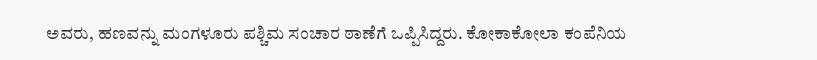ಅವರು, ಹಣವನ್ನು ಮಂಗಳೂರು ಪಶ್ಚಿಮ ಸಂಚಾರ ಠಾಣೆಗೆ ಒಪ್ಪಿಸಿದ್ದರು. ಕೋಕಾಕೋಲಾ ಕಂಪೆನಿಯ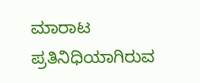ಮಾರಾಟ ಪ್ರತಿನಿಧಿಯಾಗಿರುವ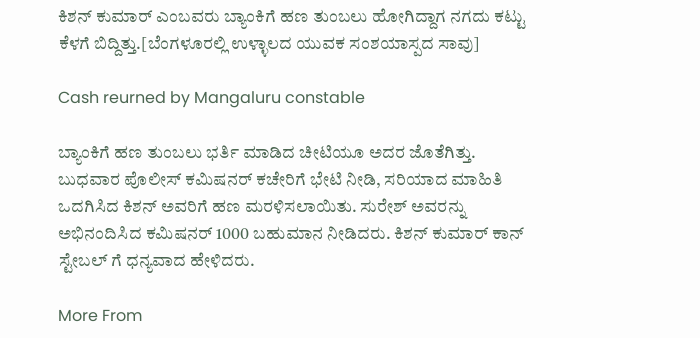ಕಿಶನ್ ಕುಮಾರ್ ಎಂಬವರು ಬ್ಯಾಂಕಿಗೆ ಹಣ ತುಂಬಲು ಹೋಗಿದ್ದಾಗ ನಗದು ಕಟ್ಟು ಕೆಳಗೆ ಬಿದ್ದಿತ್ತು.[ಬೆಂಗಳೂರಲ್ಲಿ ಉಳ್ಳಾಲದ ಯುವಕ ಸಂಶಯಾಸ್ಪದ ಸಾವು]

Cash reurned by Mangaluru constable

ಬ್ಯಾಂಕಿಗೆ ಹಣ ತುಂಬಲು ಭರ್ತಿ ಮಾಡಿದ ಚೀಟಿಯೂ ಅದರ ಜೊತೆಗಿತ್ತು. ಬುಧವಾರ ಪೊಲೀಸ್ ಕಮಿಷನರ್ ಕಚೇರಿಗೆ ಭೇಟಿ ನೀಡಿ, ಸರಿಯಾದ ಮಾಹಿತಿ ಒದಗಿಸಿದ ಕಿಶನ್ ಅವರಿಗೆ ಹಣ ಮರಳಿಸಲಾಯಿತು. ಸುರೇಶ್ ಅವರನ್ನು ಅಭಿನಂದಿಸಿದ ಕಮಿಷನರ್ 1000 ಬಹುಮಾನ ನೀಡಿದರು. ಕಿಶನ್ ಕುಮಾರ್ ಕಾನ್ ಸ್ಟೇಬಲ್ ಗೆ ಧನ್ಯವಾದ ಹೇಳಿದರು.

More From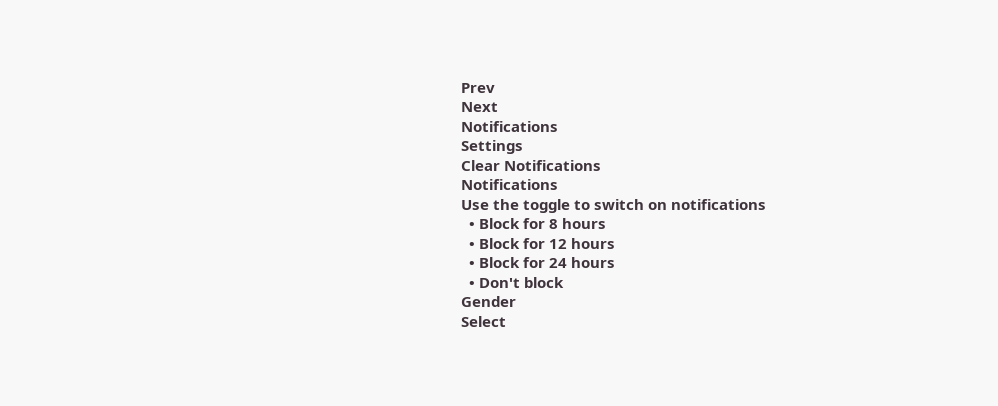Prev
Next
Notifications
Settings
Clear Notifications
Notifications
Use the toggle to switch on notifications
  • Block for 8 hours
  • Block for 12 hours
  • Block for 24 hours
  • Don't block
Gender
Select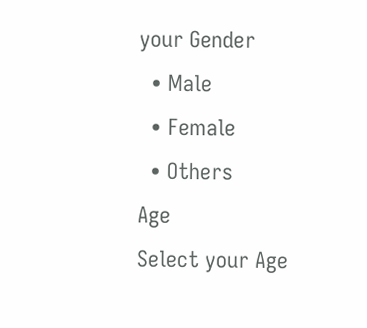your Gender
  • Male
  • Female
  • Others
Age
Select your Age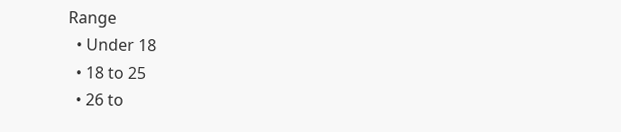Range
  • Under 18
  • 18 to 25
  • 26 to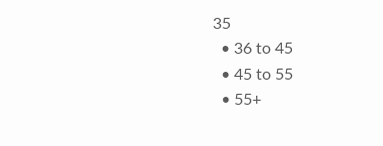35
  • 36 to 45
  • 45 to 55
  • 55+